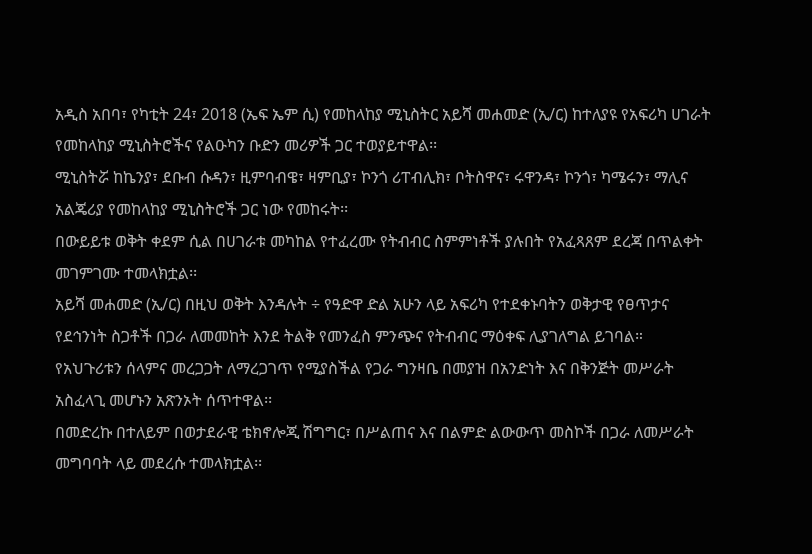አዲስ አበባ፣ የካቲት 24፣ 2018 (ኤፍ ኤም ሲ) የመከላከያ ሚኒስትር አይሻ መሐመድ (ኢ/ር) ከተለያዩ የአፍሪካ ሀገራት የመከላከያ ሚኒስትሮችና የልዑካን ቡድን መሪዎች ጋር ተወያይተዋል፡፡
ሚኒስትሯ ከኬንያ፣ ደቡብ ሱዳን፣ ዚምባብዌ፣ ዛምቢያ፣ ኮንጎ ሪፐብሊክ፣ ቦትስዋና፣ ሩዋንዳ፣ ኮንጎ፣ ካሜሩን፣ ማሊና አልጄሪያ የመከላከያ ሚኒስትሮች ጋር ነው የመከሩት፡፡
በውይይቱ ወቅት ቀደም ሲል በሀገራቱ መካከል የተፈረሙ የትብብር ስምምነቶች ያሉበት የአፈጻጸም ደረጃ በጥልቀት መገምገሙ ተመላክቷል፡፡
አይሻ መሐመድ (ኢ/ር) በዚህ ወቅት እንዳሉት ÷ የዓድዋ ድል አሁን ላይ አፍሪካ የተደቀኑባትን ወቅታዊ የፀጥታና የደኅንነት ስጋቶች በጋራ ለመመከት እንደ ትልቅ የመንፈስ ምንጭና የትብብር ማዕቀፍ ሊያገለግል ይገባል።
የአህጉሪቱን ሰላምና መረጋጋት ለማረጋገጥ የሚያስችል የጋራ ግንዛቤ በመያዝ በአንድነት እና በቅንጅት መሥራት አስፈላጊ መሆኑን አጽንኦት ሰጥተዋል፡፡
በመድረኩ በተለይም በወታደራዊ ቴክኖሎጂ ሽግግር፣ በሥልጠና እና በልምድ ልውውጥ መስኮች በጋራ ለመሥራት መግባባት ላይ መደረሱ ተመላክቷል፡፡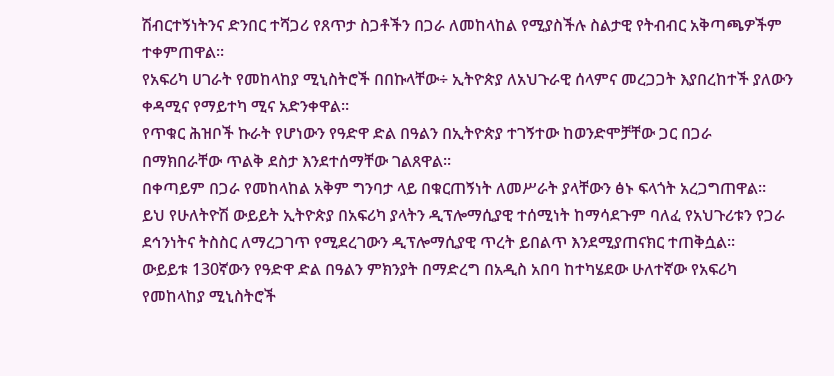ሽብርተኝነትንና ድንበር ተሻጋሪ የጸጥታ ስጋቶችን በጋራ ለመከላከል የሚያስችሉ ስልታዊ የትብብር አቅጣጫዎችም ተቀምጠዋል፡፡
የአፍሪካ ሀገራት የመከላከያ ሚኒስትሮች በበኩላቸው÷ ኢትዮጵያ ለአህጉራዊ ሰላምና መረጋጋት እያበረከተች ያለውን ቀዳሚና የማይተካ ሚና አድንቀዋል።
የጥቁር ሕዝቦች ኩራት የሆነውን የዓድዋ ድል በዓልን በኢትዮጵያ ተገኝተው ከወንድሞቻቸው ጋር በጋራ በማክበራቸው ጥልቅ ደስታ እንደተሰማቸው ገልጸዋል፡፡
በቀጣይም በጋራ የመከላከል አቅም ግንባታ ላይ በቁርጠኝነት ለመሥራት ያላቸውን ፅኑ ፍላጎት አረጋግጠዋል።
ይህ የሁለትዮሽ ውይይት ኢትዮጵያ በአፍሪካ ያላትን ዲፕሎማሲያዊ ተሰሚነት ከማሳደጉም ባለፈ የአህጉሪቱን የጋራ ደኅንነትና ትስስር ለማረጋገጥ የሚደረገውን ዲፕሎማሲያዊ ጥረት ይበልጥ እንደሚያጠናክር ተጠቅሷል፡፡
ውይይቱ 130ኛውን የዓድዋ ድል በዓልን ምክንያት በማድረግ በአዲስ አበባ ከተካሄደው ሁለተኛው የአፍሪካ የመከላከያ ሚኒስትሮች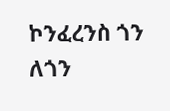ኮንፈረንስ ጎን ለጎን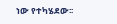ነው የተካሄደው፡፡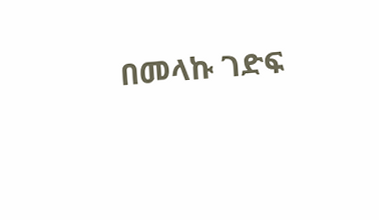በመላኩ ገድፍ